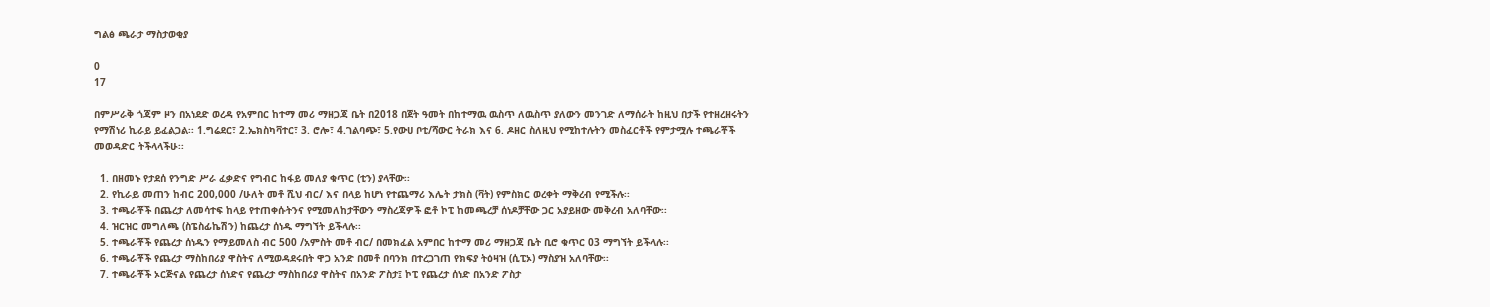ግልፅ ጫራታ ማስታወቂያ

0
17

በምሥራቅ ጎጃም ዞን በአነደድ ወረዳ የአምበር ከተማ መሪ ማዘጋጃ ቤት በ2018 በጀት ዓመት በከተማዉ ዉስጥ ለዉስጥ ያለውን መንገድ ለማሰራት ከዚህ በታች የተዘረዘሩትን የማሽነሪ ኪራይ ይፈልጋል፡፡ 1.ግሬደር፣ 2.ኤክስካቫተር፣ 3. ሮሎ፣ 4.ገልባጭ፣ 5.የውሀ ቦቲ/ሻውር ትራክ እና 6. ዶዘር ስለዚህ የሚከተሉትን መስፈርቶች የምታሟሉ ተጫራቾች መወዳድር ትችላላችሁ፡፡

  1. በዘመኑ የታደሰ የንግድ ሥራ ፈቃድና የግብር ከፋይ መለያ ቁጥር (ቲን) ያላቸው፡፡
  2. የኪራይ መጠን ከብር 200‚000 /ሁለት መቶ ሺህ ብር/ እና በላይ ከሆነ የተጨማሪ እሌት ታክስ (ቫት) የምስክር ወረቀት ማቅረብ የሚችሉ፡፡
  3. ተጫራቾች በጨረታ ለመሳተፍ ከላይ የተጠቀሱትንና የሚመለከታቸውን ማስረጃዎች ፎቶ ኮፒ ከመጫረቻ ሰነዶቻቸው ጋር አያይዘው መቅረብ አለባቸው፡፡
  4. ዝርዝር መግለጫ (ስፔስፊኬሽን) ከጨረታ ሰነዱ ማግኘት ይችላሉ፡፡
  5. ተጫራቾች የጨረታ ሰነዱን የማይመለስ ብር 500 /አምስት መቶ ብር/ በመክፈል አምበር ከተማ መሪ ማዘጋጃ ቤት ቢሮ ቁጥር 03 ማግኘት ይችላሉ፡፡
  6. ተጫራቾች የጨረታ ማስከበሪያ ዋስትና ለሚወዳደሩበት ዋጋ አንድ በመቶ በባንክ በተረጋገጠ የክፍያ ትዕዛዝ (ሲፒኦ) ማስያዝ አለባቸው፡፡
  7. ተጫራቾች ኦርጅናል የጨረታ ሰነድና የጨረታ ማስከበሪያ ዋስትና በአንድ ፖስታ፤ ኮፒ የጨረታ ሰነድ በአንድ ፖስታ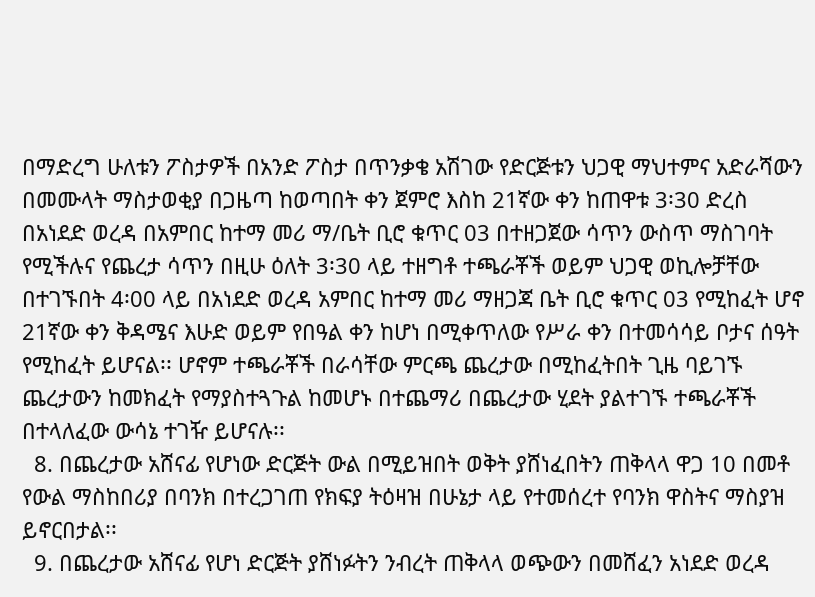በማድረግ ሁለቱን ፖስታዎች በአንድ ፖስታ በጥንቃቄ አሽገው የድርጅቱን ህጋዊ ማህተምና አድራሻውን በመሙላት ማስታወቂያ በጋዜጣ ከወጣበት ቀን ጀምሮ እስከ 21ኛው ቀን ከጠዋቱ 3፡30 ድረስ በአነደድ ወረዳ በአምበር ከተማ መሪ ማ/ቤት ቢሮ ቁጥር 03 በተዘጋጀው ሳጥን ውስጥ ማስገባት የሚችሉና የጨረታ ሳጥን በዚሁ ዕለት 3፡30 ላይ ተዘግቶ ተጫራቾች ወይም ህጋዊ ወኪሎቻቸው በተገኙበት 4፡00 ላይ በአነደድ ወረዳ አምበር ከተማ መሪ ማዘጋጃ ቤት ቢሮ ቁጥር 03 የሚከፈት ሆኖ 21ኛው ቀን ቅዳሜና እሁድ ወይም የበዓል ቀን ከሆነ በሚቀጥለው የሥራ ቀን በተመሳሳይ ቦታና ሰዓት የሚከፈት ይሆናል፡፡ ሆኖም ተጫራቾች በራሳቸው ምርጫ ጨረታው በሚከፈትበት ጊዜ ባይገኙ ጨረታውን ከመክፈት የማያስተጓጉል ከመሆኑ በተጨማሪ በጨረታው ሂደት ያልተገኙ ተጫራቾች በተላለፈው ውሳኔ ተገዥ ይሆናሉ፡፡
  8. በጨረታው አሸናፊ የሆነው ድርጅት ውል በሚይዝበት ወቅት ያሸነፈበትን ጠቅላላ ዋጋ 10 በመቶ የውል ማስከበሪያ በባንክ በተረጋገጠ የክፍያ ትዕዛዝ በሁኔታ ላይ የተመሰረተ የባንክ ዋስትና ማስያዝ ይኖርበታል፡፡
  9. በጨረታው አሸናፊ የሆነ ድርጅት ያሸነፉትን ንብረት ጠቅላላ ወጭውን በመሸፈን አነደድ ወረዳ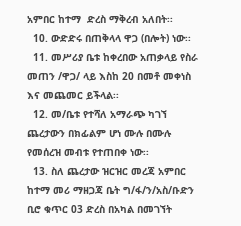አምበር ከተማ  ድረስ ማቅረብ አለበት፡፡
  10. ውድድሩ በጠቅላላ ዋጋ (በሎት) ነው፡፡
  11. መሥሪያ ቤቱ ከቀረበው አጠቃላይ የስራ መጠን /ዋጋ/ ላይ እስከ 20 በመቶ መቀነስ እና መጨመር ይችላል፡፡
  12. መ/ቤቱ የተሻለ አማራጭ ካገኘ ጨረታውን በክፊልም ሆነ ሙሉ በሙሉ የመሰረዝ መብቱ የተጠበቀ ነው፡፡
  13. ስለ ጨረታው ዝርዝር መረጃ አምበር ከተማ መሪ ማዘጋጃ ቤት ግ/ፋ/ን/አስ/ቡድን ቢሮ ቁጥር 03 ድረስ በአካል በመገኘት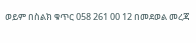ወይም በስልክ ቁጥር 058 261 00 12 በመደወል መረጃ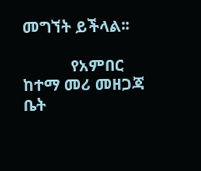መግኘት ይችላል፡፡

            የአምበር ከተማ መሪ መዘጋጃ ቤት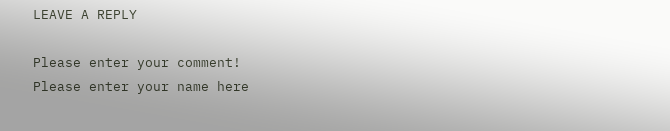LEAVE A REPLY

Please enter your comment!
Please enter your name here